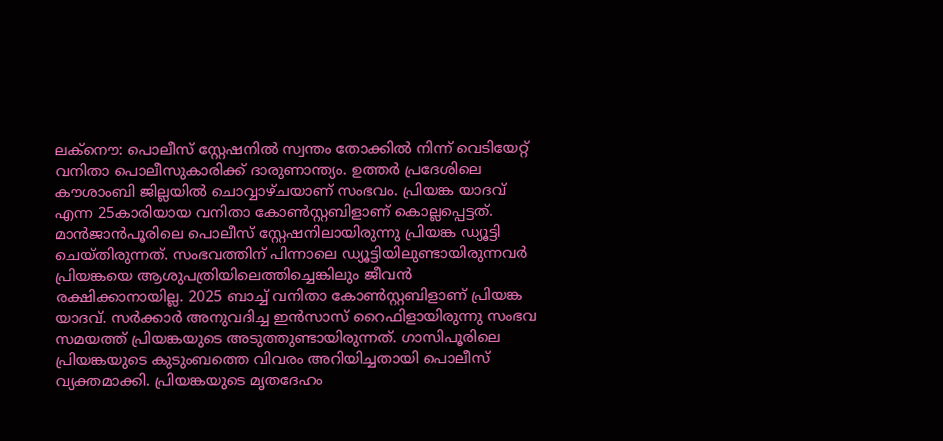ലക്നൌ: പൊലീസ് സ്റ്റേഷനിൽ സ്വന്തം തോക്കിൽ നിന്ന് വെടിയേറ്റ് വനിതാ പൊലീസുകാരിക്ക് ദാരുണാന്ത്യം. ഉത്തർ പ്രദേശിലെ കൗശാംബി ജില്ലയിൽ ചൊവ്വാഴ്ചയാണ് സംഭവം. പ്രിയങ്ക യാദവ് എന്ന 25കാരിയായ വനിതാ കോൺസ്റ്റബിളാണ് കൊല്ലപ്പെട്ടത്. മാൻജാൻപൂരിലെ പൊലീസ് സ്റ്റേഷനിലായിരുന്നു പ്രിയങ്ക ഡ്യൂട്ടി ചെയ്തിരുന്നത്. സംഭവത്തിന് പിന്നാലെ ഡ്യൂട്ടിയിലുണ്ടായിരുന്നവർ പ്രിയങ്കയെ ആശുപത്രിയിലെത്തിച്ചെങ്കിലും ജീവൻ രക്ഷിക്കാനായില്ല. 2025 ബാച്ച് വനിതാ കോൺസ്റ്റബിളാണ് പ്രിയങ്ക യാദവ്. സർക്കാർ അനുവദിച്ച ഇൻസാസ് റൈഫിളായിരുന്നു സംഭവ സമയത്ത് പ്രിയങ്കയുടെ അടുത്തുണ്ടായിരുന്നത്. ഗാസിപൂരിലെ പ്രിയങ്കയുടെ കുടുംബത്തെ വിവരം അറിയിച്ചതായി പൊലീസ് വ്യക്തമാക്കി. പ്രിയങ്കയുടെ മൃതദേഹം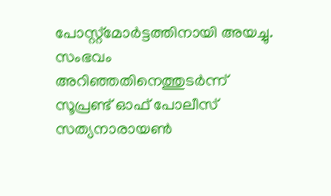പോസ്റ്റ്മോർട്ടത്തിനായി അയച്ചു.
സംഭവം അറിഞ്ഞതിനെത്തുടർന്ന് സൂപ്രണ്ട് ഓഫ് പോലീസ് സത്യനാരായൺ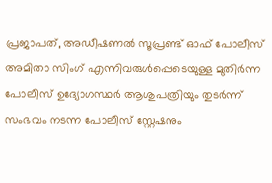പ്രജാപത്, അഡീഷണൽ സൂപ്രണ്ട് ഓഫ് പോലീസ് അമിതാ സിംഗ് എന്നിവരുൾപ്പെടെയുള്ള മുതിർന്ന പോലീസ് ഉദ്യോഗസ്ഥർ ആശുപത്രിയും തുടർന്ന് സംഭവം നടന്ന പോലീസ് സ്റ്റേഷനും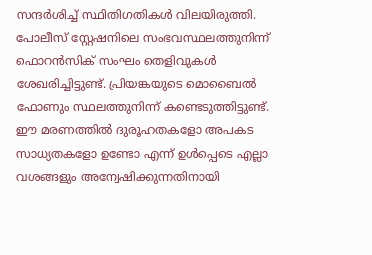സന്ദർശിച്ച് സ്ഥിതിഗതികൾ വിലയിരുത്തി. പോലീസ് സ്റ്റേഷനിലെ സംഭവസ്ഥലത്തുനിന്ന് ഫൊറൻസിക് സംഘം തെളിവുകൾ ശേഖരിച്ചിട്ടുണ്ട്. പ്രിയങ്കയുടെ മൊബൈൽ ഫോണും സ്ഥലത്തുനിന്ന് കണ്ടെടുത്തിട്ടുണ്ട്.
ഈ മരണത്തിൽ ദുരൂഹതകളോ അപകട സാധ്യതകളോ ഉണ്ടോ എന്ന് ഉൾപ്പെടെ എല്ലാ വശങ്ങളും അന്വേഷിക്കുന്നതിനായി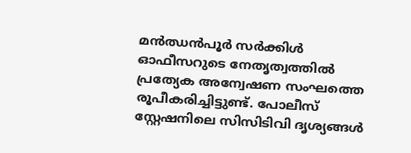മൻഝൻപൂർ സർക്കിൾ ഓഫീസറുടെ നേതൃത്വത്തിൽ പ്രത്യേക അന്വേഷണ സംഘത്തെ രൂപീകരിച്ചിട്ടുണ്ട്. പോലീസ് സ്റ്റേഷനിലെ സിസിടിവി ദൃശ്യങ്ങൾ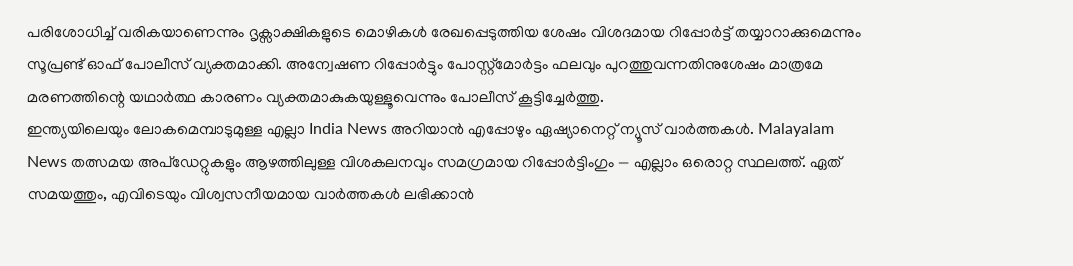പരിശോധിച്ച് വരികയാണെന്നും ദൃക്സാക്ഷികളുടെ മൊഴികൾ രേഖപ്പെടുത്തിയ ശേഷം വിശദമായ റിപ്പോർട്ട് തയ്യാറാക്കുമെന്നും സൂപ്രണ്ട് ഓഫ് പോലീസ് വ്യക്തമാക്കി. അന്വേഷണ റിപ്പോർട്ടും പോസ്റ്റ്മോർട്ടം ഫലവും പുറത്തുവന്നതിനുശേഷം മാത്രമേ മരണത്തിന്റെ യഥാർത്ഥ കാരണം വ്യക്തമാകുകയുള്ളൂവെന്നും പോലീസ് കൂട്ടിച്ചേർത്തു.
ഇന്ത്യയിലെയും ലോകമെമ്പാടുമുള്ള എല്ലാ India News അറിയാൻ എപ്പോഴും ഏഷ്യാനെറ്റ് ന്യൂസ് വാർത്തകൾ. Malayalam News തത്സമയ അപ്ഡേറ്റുകളും ആഴത്തിലുള്ള വിശകലനവും സമഗ്രമായ റിപ്പോർട്ടിംഗും — എല്ലാം ഒരൊറ്റ സ്ഥലത്ത്. ഏത് സമയത്തും, എവിടെയും വിശ്വസനീയമായ വാർത്തകൾ ലഭിക്കാൻ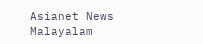Asianet News Malayalam